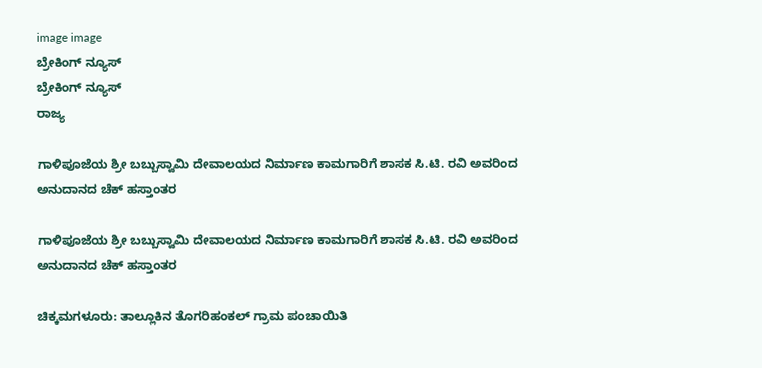image image
ಬ್ರೇಕಿಂಗ್ ನ್ಯೂಸ್
ಬ್ರೇಕಿಂಗ್ ನ್ಯೂಸ್
ರಾಜ್ಯ

ಗಾಳಿಪೂಜೆಯ ಶ್ರೀ ಬಬ್ಬುಸ್ವಾಮಿ ದೇವಾಲಯದ ನಿರ್ಮಾಣ ಕಾಮಗಾರಿಗೆ ಶಾಸಕ ಸಿ.ಟಿ. ರವಿ ಅವರಿಂದ ಅನುದಾನದ ಚೆಕ್ ಹಸ್ತಾಂತರ

ಗಾಳಿಪೂಜೆಯ ಶ್ರೀ ಬಬ್ಬುಸ್ವಾಮಿ ದೇವಾಲಯದ ನಿರ್ಮಾಣ ಕಾಮಗಾರಿಗೆ ಶಾಸಕ ಸಿ.ಟಿ. ರವಿ ಅವರಿಂದ ಅನುದಾನದ ಚೆಕ್ ಹಸ್ತಾಂತರ

ಚಿಕ್ಕಮಗಳೂರು: ತಾಲ್ಲೂಕಿನ ತೊಗರಿಹಂಕಲ್ ಗ್ರಾಮ ಪಂಚಾಯಿತಿ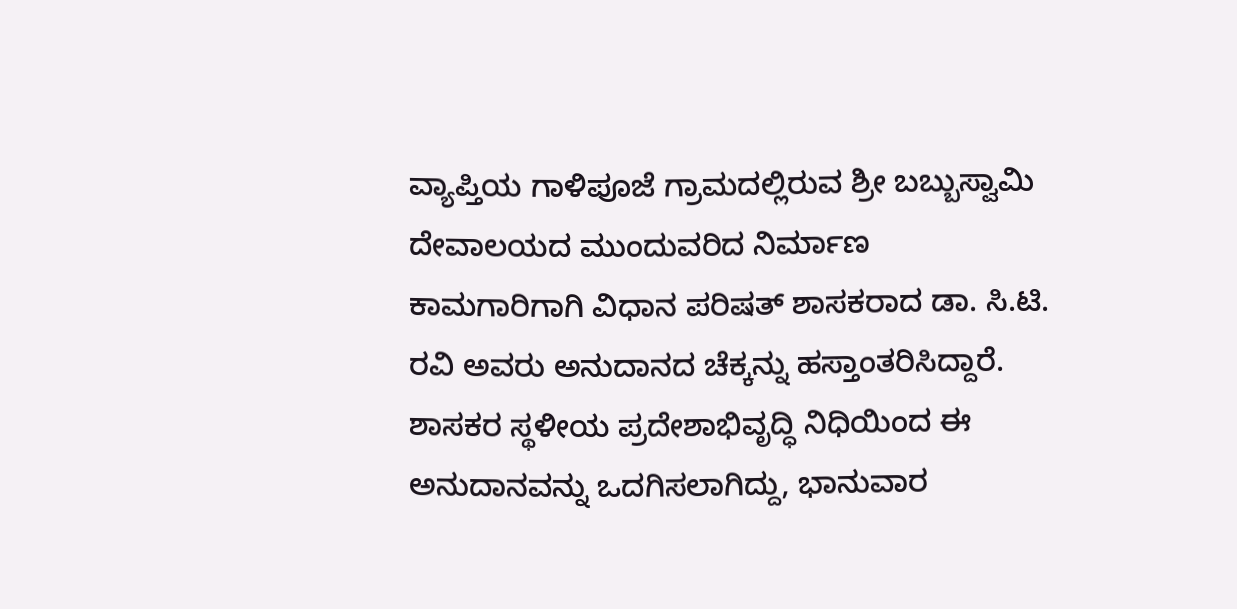ವ್ಯಾಪ್ತಿಯ ಗಾಳಿಪೂಜೆ ಗ್ರಾಮದಲ್ಲಿರುವ ಶ್ರೀ ಬಬ್ಬುಸ್ವಾಮಿ ದೇವಾಲಯದ ಮುಂದುವರಿದ ನಿರ್ಮಾಣ ಕಾಮಗಾರಿಗಾಗಿ ವಿಧಾನ ಪರಿಷತ್ ಶಾಸಕರಾದ ಡಾ. ಸಿ.ಟಿ. ರವಿ ಅವರು ಅನುದಾನದ ಚೆಕ್ಕನ್ನು ಹಸ್ತಾಂತರಿಸಿದ್ದಾರೆ. ಶಾಸಕರ ಸ್ಥಳೀಯ ಪ್ರದೇಶಾಭಿವೃದ್ಧಿ ನಿಧಿಯಿಂದ ಈ ಅನುದಾನವನ್ನು ಒದಗಿಸಲಾಗಿದ್ದು, ಭಾನುವಾರ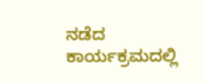ನಡೆದ ಕಾರ್ಯಕ್ರಮದಲ್ಲಿ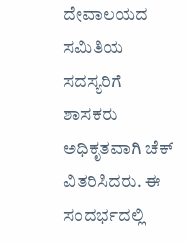ದೇವಾಲಯದ ಸಮಿತಿಯ ಸದಸ್ಯರಿಗೆ ಶಾಸಕರು ಅಧಿಕೃತವಾಗಿ ಚೆಕ್ ವಿತರಿಸಿದರು. ಈ ಸಂದರ್ಭದಲ್ಲಿ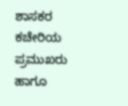ಶಾಸಕರ ಕಚೇರಿಯ ಪ್ರಮುಖರು ಹಾಗೂ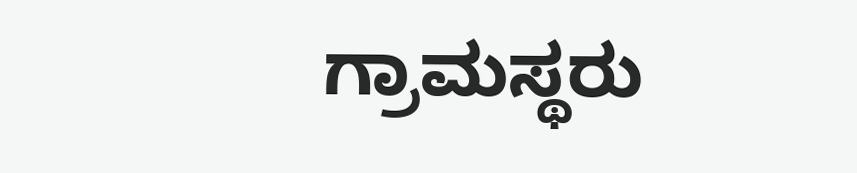ಗ್ರಾಮಸ್ಥರು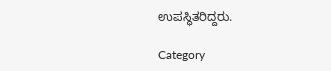ಉಪಸ್ಥಿತರಿದ್ದರು.

Category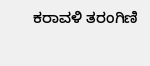ಕರಾವಳಿ ತರಂಗಿಣಿ